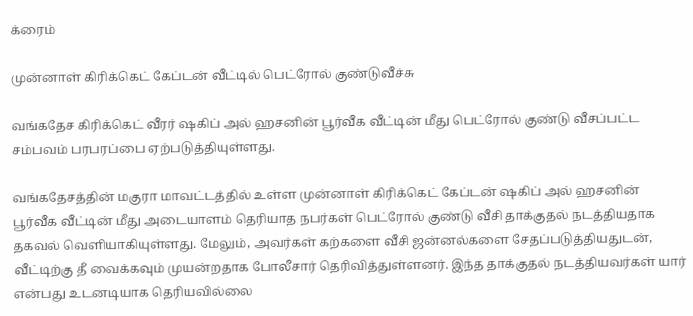க்ரைம்

முன்னாள் கிரிக்கெட் கேப்டன் வீட்டில் பெட்ரோல் குண்டுவீச்சு

வங்கதேச கிரிக்கெட் வீரர் ஷகிப் அல் ஹசனின் பூர்வீக வீட்டின் மீது பெட்ரோல் குண்டு வீசப்பட்ட சம்பவம் பரபரப்பை ஏற்படுத்தியுள்ளது.

வங்கதேசத்தின் மகுரா மாவட்டத்தில் உள்ள முன்னாள் கிரிக்கெட் கேப்டன் ஷகிப் அல் ஹசனின் பூர்வீக வீட்டின் மீது அடையாளம் தெரியாத நபர்கள் பெட்ரோல் குண்டு வீசி தாக்குதல் நடத்தியதாக தகவல் வெளியாகியுள்ளது. மேலும், அவர்கள் கற்களை வீசி ஜன்னல்களை சேதப்படுத்தியதுடன், வீட்டிற்கு தீ வைக்கவும் முயன்றதாக போலீசார் தெரிவித்துள்ளனர். இந்த தாக்குதல் நடத்தியவர்கள் யார் என்பது உடனடியாக தெரியவில்லை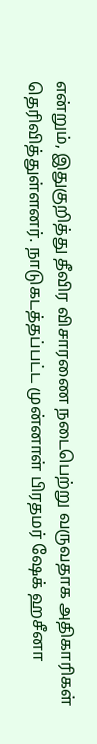என்றும், இதுகுறித்து தீவிர விசாரணை நடைபெற்று வருவதாக அதிகாரிகள் தெரிவித்துள்ளனர். நாடுகடத்தப்பட்ட முன்னாள் பிரதமர் ஷேக் ஹசீனா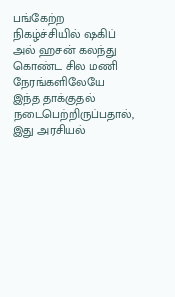பங்கேற்ற நிகழ்ச்சியில் ஷகிப் அல் ஹசன் கலந்து கொண்ட சில மணி நேரங்களிலேயே இந்த தாக்குதல் நடைபெற்றிருப்பதால், இது அரசியல்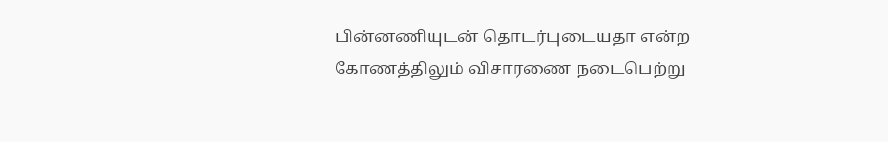பின்னணியுடன் தொடர்புடையதா என்ற கோணத்திலும் விசாரணை நடைபெற்று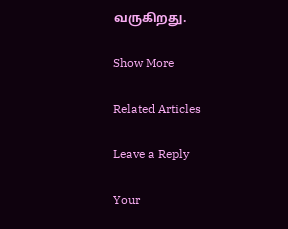வருகிறது.

Show More

Related Articles

Leave a Reply

Your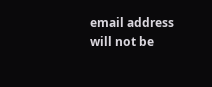email address will not be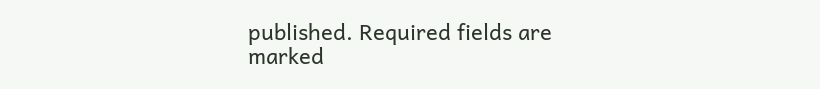published. Required fields are marked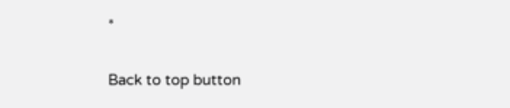*

Back to top button